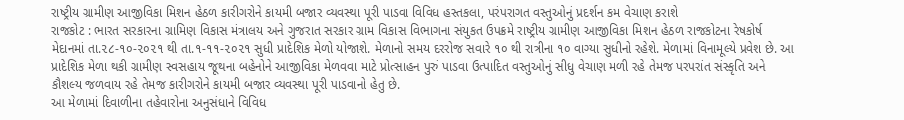રાષ્ટ્રીય ગ્રામીણ આજીવિકા મિશન હેઠળ કારીગરોને કાયમી બજાર વ્યવસ્થા પૂરી પાડવા વિવિધ હસ્તકલા, પરંપરાગત વસ્તુઓનું પ્રદર્શન કમ વેચાણ કરાશે
રાજકોટ : ભારત સરકારના ગ્રામિણ વિકાસ મંત્રાલય અને ગુજરાત સરકાર ગ્રામ વિકાસ વિભાગના સંયુકત ઉપક્રમે રાષ્ટ્રીય ગ્રામીણ આજીવિકા મિશન હેઠળ રાજકોટના રેષકોર્ષ મેદાનમાં તા.૨૮-૧૦-૨૦૨૧ થી તા.૧-૧૧-૨૦૨૧ સુધી પ્રાદેશિક મેળો યોજાશે. મેળાનો સમય દરરોજ સવારે ૧૦ થી રાત્રીના ૧૦ વાગ્યા સુધીનો રહેશે. મેળામાં વિનામૂલ્યે પ્રવેશ છે. આ પ્રાદેશિક મેળા થકી ગ્રામીણ સ્વસહાય જૂથના બહેનોને આજીવિકા મેળવવા માટે પ્રોત્સાહન પુરું પાડવા ઉત્પાદિત વસ્તુઓનું સીધુ વેચાણ મળી રહે તેમજ પરપરાંત સંસ્કૃતિ અને કૌશલ્ય જળવાય રહે તેમજ કારીગરોને કાયમી બજાર વ્યવસ્થા પૂરી પાડવાનો હેતુ છે.
આ મેળામાં દિવાળીના તહેવારોના અનુસંધાને વિવિધ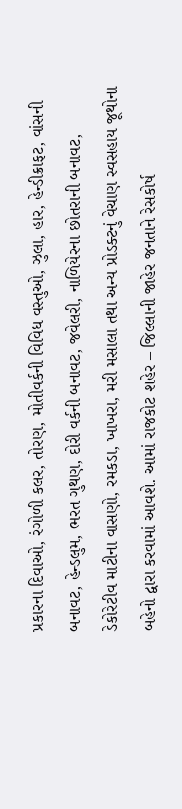પ્રકારના દિવાઓ, રંગોળી કલર, તોરણ, મોતીવર્કની વિવિધ વસ્તુઓ, ઝુલા, હાર, હેન્ડીક્રાફટ, વાંસની બનાવટ, હેન્ડલુમ, ભરત ગુથણ, દોરી વર્કની બનાવટ, જવેલરી, નાળિયેરના છોતરાની બનાવટ, ડેકોરેટીવ માટીના વાસણો, રમકડા, ખાખરા, મરી મસાલા તથા અન્ય પ્રોડક્ટનું વેચાણ સ્વસહાય જૂથોના બહેનો દ્વારા કરવામાં આવશે. આમાં રાજકોટ શહેર – જિલ્લાની જાહેર જનતાને રેસકોર્ષ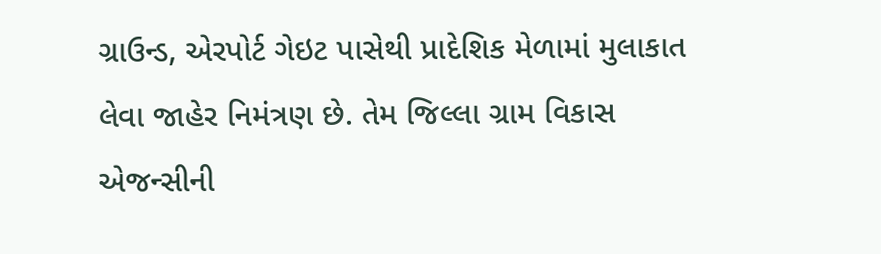ગ્રાઉન્ડ, એરપોર્ટ ગેઇટ પાસેથી પ્રાદેશિક મેળામાં મુલાકાત લેવા જાહેર નિમંત્રણ છે. તેમ જિલ્લા ગ્રામ વિકાસ એજન્સીની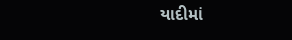યાદીમાં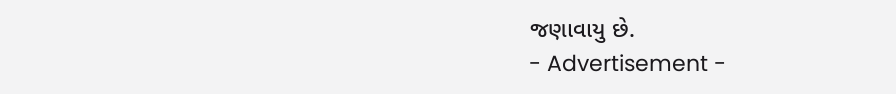જણાવાયુ છે.
- Advertisement -